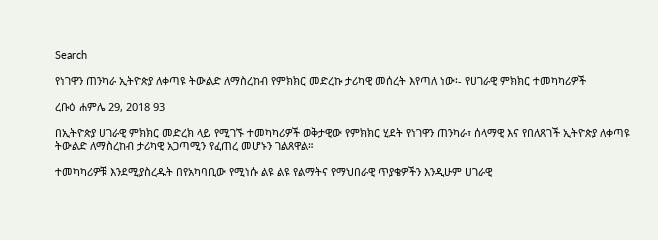Search

የነገዋን ጠንካራ ኢትዮጵያ ለቀጣዩ ትውልድ ለማስረከብ የምክክር መድረኩ ታሪካዊ መሰረት እየጣለ ነው፡- የሀገራዊ ምክክር ተመካካሪዎች

ረቡዕ ሐምሌ 29, 2018 93

በኢትዮጵያ ሀገራዊ ምክክር መድረክ ላይ የሚገኙ ተመካካሪዎች ወቅታዊው የምክክር ሂደት የነገዋን ጠንካራ፣ ሰላማዊ እና የበለጸገች ኢትዮጵያ ለቀጣዩ ትውልድ ለማስረከብ ታሪካዊ አጋጣሚን የፈጠረ መሆኑን ገልጸዋል።

ተመካካሪዎቹ እንደሚያስረዱት በየአካባቢው የሚነሱ ልዩ ልዩ የልማትና የማህበራዊ ጥያቄዎችን እንዲሁም ሀገራዊ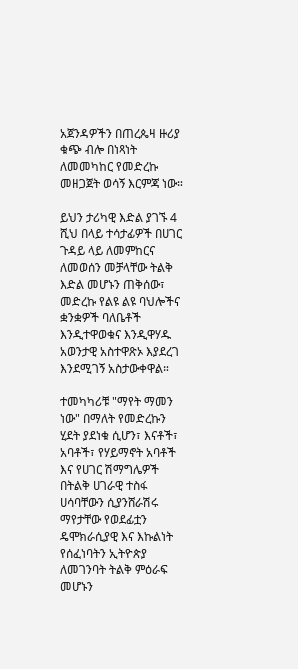አጀንዳዎችን በጠረጴዛ ዙሪያ ቁጭ ብሎ በነጻነት ለመመካከር የመድረኩ መዘጋጀት ወሳኝ እርምጃ ነው።

ይህን ታሪካዊ እድል ያገኙ 4 ሺህ በላይ ተሳታፊዎች በሀገር ጉዳይ ላይ ለመምከርና ለመወሰን መቻላቸው ትልቅ እድል መሆኑን ጠቅሰው፣ መድረኩ የልዩ ልዩ ባህሎችና ቋንቋዎች ባለቤቶች እንዲተዋወቁና እንዲዋሃዱ አወንታዊ አስተዋጽኦ እያደረገ እንደሚገኝ አስታውቀዋል።

ተመካካሪቹ "ማየት ማመን ነው" በማለት የመድረኩን ሂደት ያደነቁ ሲሆን፣ እናቶች፣ አባቶች፣ የሃይማኖት አባቶች እና የሀገር ሽማግሌዎች በትልቅ ሀገራዊ ተስፋ ሀሳባቸውን ሲያንሸራሽሩ ማየታቸው የወደፊቷን ዴሞክራሲያዊ እና እኩልነት የሰፈነባትን ኢትዮጵያ ለመገንባት ትልቅ ምዕራፍ መሆኑን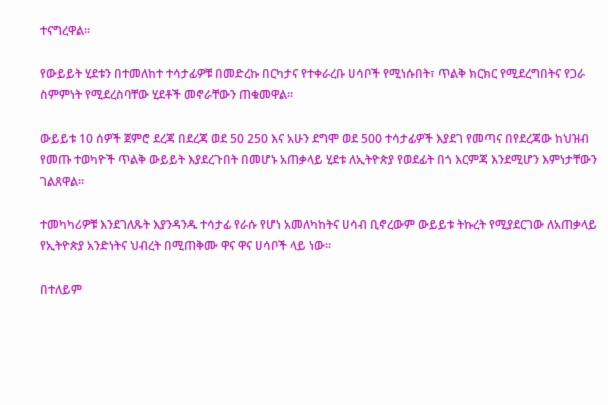ተናግረዋል።

የውይይት ሂደቱን በተመለከተ ተሳታፊዎቹ በመድረኩ በርካታና የተቀራረቡ ሀሳቦች የሚነሱበት፣ ጥልቅ ክርክር የሚደረግበትና የጋራ ስምምነት የሚደረስባቸው ሂደቶች መኖራቸውን ጠቁመዋል።

ውይይቱ 10 ሰዎች ጀምሮ ደረጃ በደረጃ ወደ 50 250 እና አሁን ደግሞ ወደ 500 ተሳታፊዎች እያደገ የመጣና በየደረጃው ከህዝብ የመጡ ተወካዮች ጥልቅ ውይይት እያደረጉበት በመሆኑ አጠቃላይ ሂደቱ ለኢትዮጵያ የወደፊት በጎ እርምጃ እንደሚሆን እምነታቸውን ገልጸዋል።

ተመካካሪዎቹ እንደገለጹት እያንዳንዱ ተሳታፊ የራሱ የሆነ አመለካከትና ሀሳብ ቢኖረውም ውይይቱ ትኩረት የሚያደርገው ለአጠቃላይ የኢትዮጵያ አንድነትና ህብረት በሚጠቅሙ ዋና ዋና ሀሳቦች ላይ ነው።

በተለይም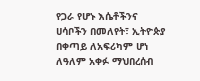የጋራ የሆኑ እሴቶችንና ሀሳቦችን በመለየት፣ ኢትዮጵያ በቀጣይ ለአፍሪካም ሆነ ለዓለም አቀፉ ማህበረሰብ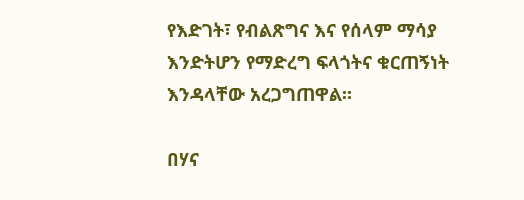የእድገት፣ የብልጽግና እና የሰላም ማሳያ እንድትሆን የማድረግ ፍላጎትና ቁርጠኝነት እንዳላቸው አረጋግጠዋል።

በሃና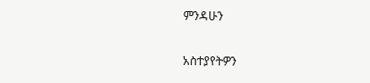ምንዳሁን

አስተያየትዎን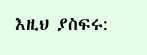እዚህ ያስፍሩ: